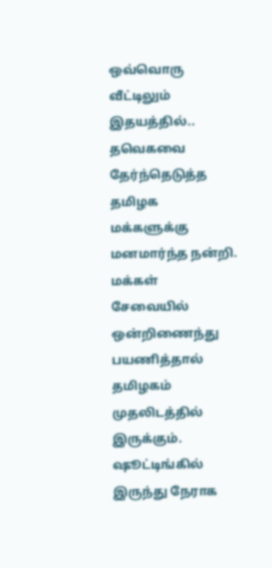ஒவ்வொரு வீட்டிலும் இதயத்தில்..
தவெகவை தேர்ந்தெடுத்த தமிழக மக்களுக்கு மனமார்ந்த நன்றி. மக்கள் சேவையில் ஒன்றிணைந்து பயணித்தால் தமிழகம் முதலிடத்தில் இருக்கும். ஷூட்டிங்கில் இருந்து நேராக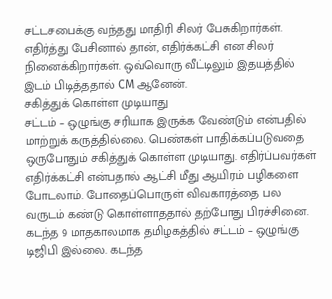சட்டசபைக்கு வந்தது மாதிரி சிலர் பேசுகிறார்கள். எதிர்த்து பேசினால் தான், எதிர்க்கட்சி என சிலர் நினைக்கிறார்கள். ஒவ்வொரு வீட்டிலும் இதயத்தில் இடம் பிடித்ததால் CM ஆனேன்.
சகித்துக் கொள்ள முடியாது
சட்டம் – ஒழுங்கு சரியாக இருக்க வேண்டும் என்பதில் மாற்றுக் கருத்தில்லை. பெண்கள் பாதிக்கப்படுவதை ஒருபோதும் சகித்துக் கொள்ள முடியாது. எதிர்ப்பவர்கள் எதிர்க்கட்சி என்பதால் ஆட்சி மீது ஆயிரம் பழிகளை போடலாம். போதைப்பொருள் விவகாரத்தை பல வருடம் கண்டு கொள்ளாததால் தற்போது பிரச்சினை. கடந்த 9 மாதகாலமாக தமிழகத்தில் சட்டம் – ஒழுங்கு டிஜிபி இல்லை. கடந்த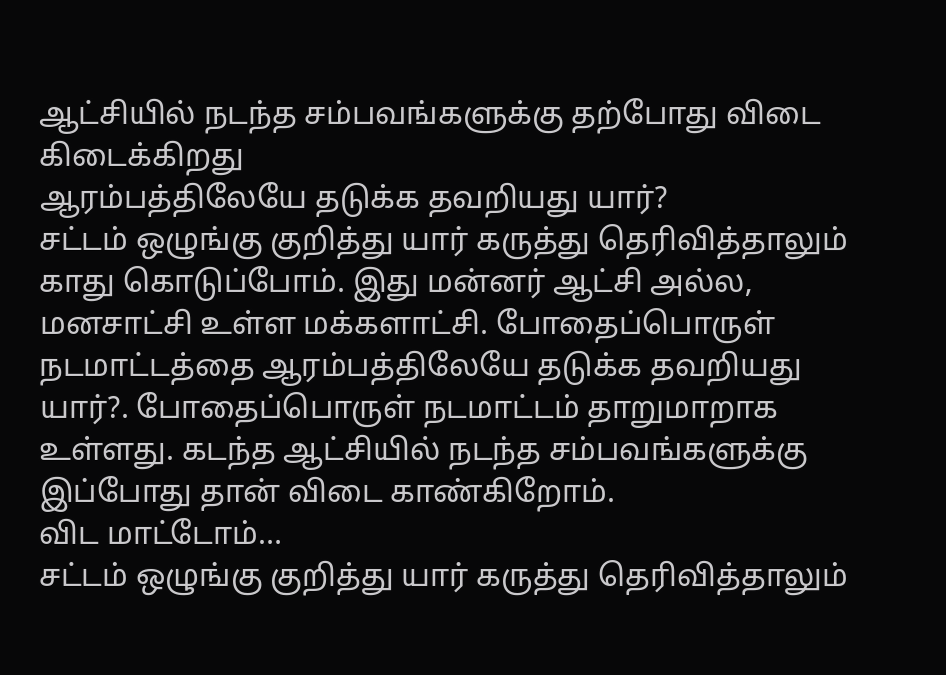ஆட்சியில் நடந்த சம்பவங்களுக்கு தற்போது விடை கிடைக்கிறது
ஆரம்பத்திலேயே தடுக்க தவறியது யார்?
சட்டம் ஒழுங்கு குறித்து யார் கருத்து தெரிவித்தாலும் காது கொடுப்போம். இது மன்னர் ஆட்சி அல்ல, மனசாட்சி உள்ள மக்களாட்சி. போதைப்பொருள் நடமாட்டத்தை ஆரம்பத்திலேயே தடுக்க தவறியது யார்?. போதைப்பொருள் நடமாட்டம் தாறுமாறாக உள்ளது. கடந்த ஆட்சியில் நடந்த சம்பவங்களுக்கு இப்போது தான் விடை காண்கிறோம்.
விட மாட்டோம்…
சட்டம் ஒழுங்கு குறித்து யார் கருத்து தெரிவித்தாலும்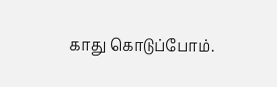காது கொடுப்போம்.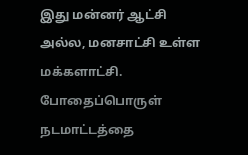இது மன்னர் ஆட்சி அல்ல, மனசாட்சி உள்ள மக்களாட்சி. போதைப்பொருள் நடமாட்டத்தை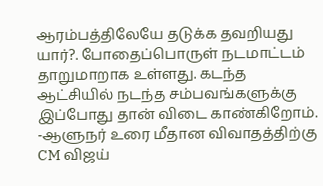ஆரம்பத்திலேயே தடுக்க தவறியது யார்?. போதைப்பொருள் நடமாட்டம் தாறுமாறாக உள்ளது. கடந்த ஆட்சியில் நடந்த சம்பவங்களுக்கு இப்போது தான் விடை காண்கிறோம்.
-ஆளுநர் உரை மீதான விவாதத்திற்கு CM விஜய்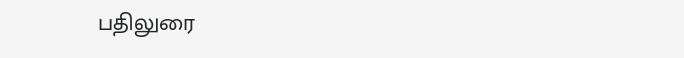பதிலுரை